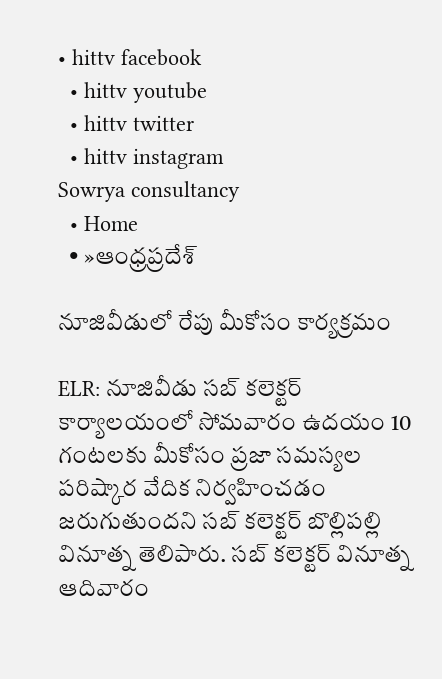• hittv facebook
  • hittv youtube
  • hittv twitter
  • hittv instagram
Sowrya consultancy
  • Home
  • »ఆంధ్రప్రదేశ్

నూజివీడులో రేపు మీకోసం కార్యక్రమం

ELR: నూజివీడు సబ్ కలెక్టర్ కార్యాలయంలో సోమవారం ఉదయం 10 గంటలకు మీకోసం ప్రజా సమస్యల పరిష్కార వేదిక నిర్వహించడం జరుగుతుందని సబ్ కలెక్టర్ బొల్లిపల్లి వినూత్న తెలిపారు. సబ్ కలెక్టర్ వినూత్న ఆదివారం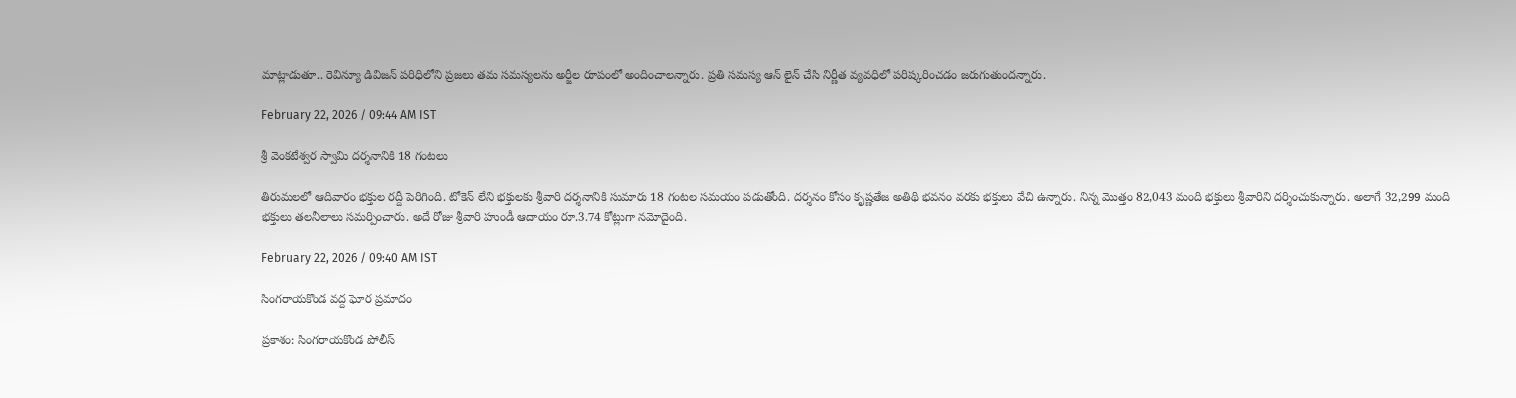మాట్లాడుతూ.. రెవిన్యూ డివిజన్ పరిధిలోని ప్రజలు తమ సమస్యలను అర్జీల రూపంలో అందించాలన్నారు. ప్రతి సమస్య ఆన్ లైన్ చేసి నిర్ణీత వ్యవధిలో పరిష్కరించడం జరుగుతుందన్నారు.

February 22, 2026 / 09:44 AM IST

శ్రీ వెంకటేశ్వర స్వామి దర్శనానికి 18 గంటలు

తిరుమలలో ఆదివారం భక్తుల రద్దీ పెరిగింది. టోకెన్ లేని భక్తులకు శ్రీవారి దర్శనానికి సుమారు 18 గంటల సమయం పడుతోంది. దర్శనం కోసం కృష్ణతేజ అతిథి భవనం వరకు భక్తులు వేచి ఉన్నారు. నిన్న మొత్తం 82,043 మంది భక్తులు శ్రీవారిని దర్శించుకున్నారు. అలాగే 32,299 మంది భక్తులు తలనీలాలు సమర్పించారు. అదే రోజు శ్రీవారి హుండీ ఆదాయం రూ.3.74 కోట్లుగా నమోదైంది.

February 22, 2026 / 09:40 AM IST

సింగరాయకొండ వద్ద ఘోర ప్రమాదం

ప్రకాశం: సింగరాయకొండ పోలీస్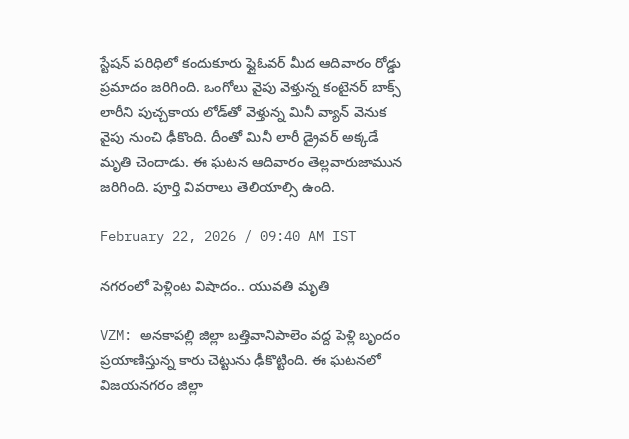స్టేషన్ పరిధిలో కందుకూరు ఫ్లైఓవర్ మీద ఆదివారం రోడ్డు ప్రమాదం జరిగింది. ఒంగోలు వైపు వెళ్తున్న కంటైనర్ బాక్స్ లారీని పుచ్చకాయ లోడ్‌తో వెళ్తున్న మినీ వ్యాన్ వెనుక వైపు నుంచి ఢీకొంది. దీంతో మినీ లారీ డ్రైవర్ అక్కడే మృతి చెందాడు. ఈ ఘటన ఆదివారం తెల్లవారుజామున జరిగింది. పూర్తి వివరాలు తెలియాల్సి ఉంది.

February 22, 2026 / 09:40 AM IST

నగరంలో పెళ్లింట విషాదం.. యువతి మృతి

VZM: అనకాపల్లి జిల్లా బత్తివానిపాలెం వద్ద పెళ్లి బృందం ప్రయాణిస్తున్న కారు చెట్టును ఢీకొట్టింది. ఈ ఘటనలో విజయనగరం జిల్లా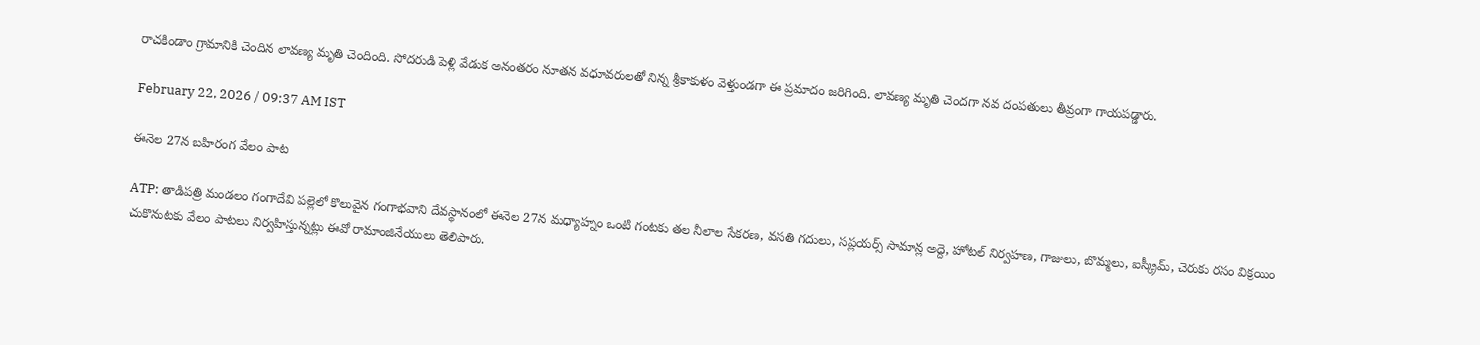రాచకిండాం గ్రామానికి చెందిన లావణ్య మృతి చెందింది. సోదరుడి పెళ్లి వేడుక అనంతరం నూతన వధూవరులతో నిన్న శ్రీకాకుళం వెళ్తుండగా ఈ ప్రమాదం జరిగింది. లావణ్య మృతి చెందగా నవ దంపతులు తీవ్రంగా గాయపడ్డారు.

February 22, 2026 / 09:37 AM IST

ఈనెల 27న బహిరంగ వేలం పాట

ATP: తాడిపత్రి మండలం గంగాదేవి పల్లెలో కొలువైన గంగాభవాని దేవస్థానంలో ఈనెల 27న మధ్యాహ్నం ఒంటి గంటకు తల నీలాల సేకరణ, వసతి గదులు, సప్లయర్స్ సామాన్ల అద్దె, హోటల్ నిర్వహణ, గాజులు, బొమ్మలు, ఐస్క్రీమ్, చెరుకు రసం విక్రయిం చుకొనుటకు వేలం పాటలు నిర్వహిస్తున్నట్లు ఈవో రామాంజినేయులు తెలిపారు.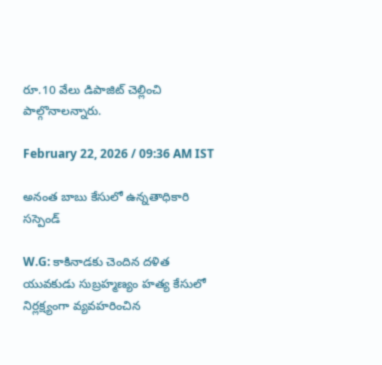రూ.10 వేలు డిపాజిట్ చెల్లించి పాల్గొనాలన్నారు.

February 22, 2026 / 09:36 AM IST

అనంత బాబు కేసులో ఉన్నతాధికారి సస్పెండ్

W.G: కాకినాడకు చెందిన దళిత యువకుడు సుబ్రహ్మణ్యం హత్య కేసులో నిర్లక్ష్యంగా వ్యవహరించిన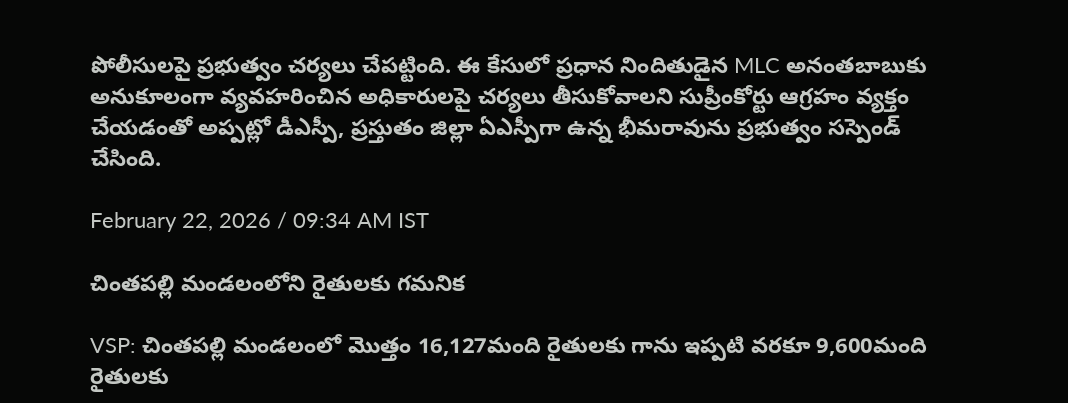పోలీసులపై ప్రభుత్వం చర్యలు చేపట్టింది. ఈ కేసులో ప్రధాన నిందితుడైన MLC అనంతబాబుకు అనుకూలంగా వ్యవహరించిన అధికారులపై చర్యలు తీసుకోవాలని సుప్రీంకోర్టు ఆగ్రహం వ్యక్తం చేయడంతో అప్పట్లో డీఎస్పీ, ప్రస్తుతం జిల్లా ఏఎస్పీగా ఉన్న భీమరావును ప్రభుత్వం సస్పెండ్ చేసింది.

February 22, 2026 / 09:34 AM IST

చింతపల్లి మండలంలోని రైతులకు గమనిక

VSP: చింతపల్లి మండలంలో మొత్తం 16,127మంది రైతులకు గాను ఇప్పటి వరకూ 9,600మంది రైతులకు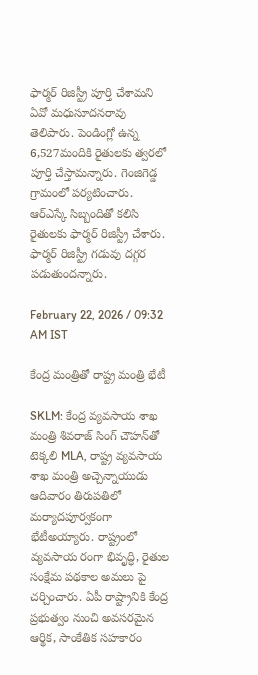ఫార్మర్ రిజిస్ట్రీ పూర్తి చేశామని ఏవో మధుసూదనరావు తెలిపారు. పెండింగ్లో ఉన్న 6,527మందికి రైతులకు త్వరలో పూర్తి చేస్తామన్నారు. గెంజిగెడ్డ గ్రామంలో పర్యటించారు. ఆర్ఎస్కే సిబ్బందితో కలిసి రైతులకు ఫార్మర్ రిజిస్ట్రీ చేశారు. ఫార్మర్ రిజిస్ట్రీ గడువు దగ్గర పడుతుందన్నారు.

February 22, 2026 / 09:32 AM IST

కేంద్ర మంత్రితో రాష్ట్ర మంత్రి భేటీ

SKLM: కేంద్ర వ్యవసాయ శాఖ మంత్రి శివరాజ్ సింగ్ చౌహన్‌‌తో టెక్కలి MLA, రాష్ట్ర వ్యవసాయ శాఖ మంత్రి అచ్చెన్నాయుడు ఆదివారం తిరుపతిలో మర్యాదపూర్వకంగా భేటీఅయ్యారు. రాష్ట్రంలో వ్యవసాయ రంగా భివృద్ధి, రైతుల సంక్షేమ పథకాల అమలు పై చర్చించారు. ఏపీ రాష్ట్రానికి కేంద్ర ప్రభుత్వం నుంచి అవసరమైన ఆర్థిక, సాంకేతిక సహకారం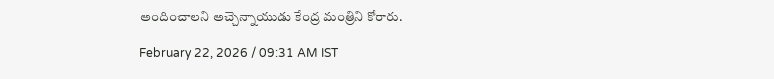అందించాలని అచ్చెన్నాయుడు కేంద్ర మంత్రిని కోరారు.

February 22, 2026 / 09:31 AM IST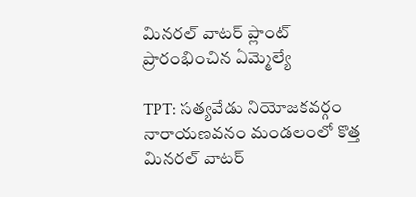మినరల్ వాటర్ ప్లాంట్ ప్రారంభించిన ఏమ్మెల్యే

TPT: సత్యవేడు నియోజకవర్గం నారాయణవనం మండలంలో కొత్త మినరల్ వాటర్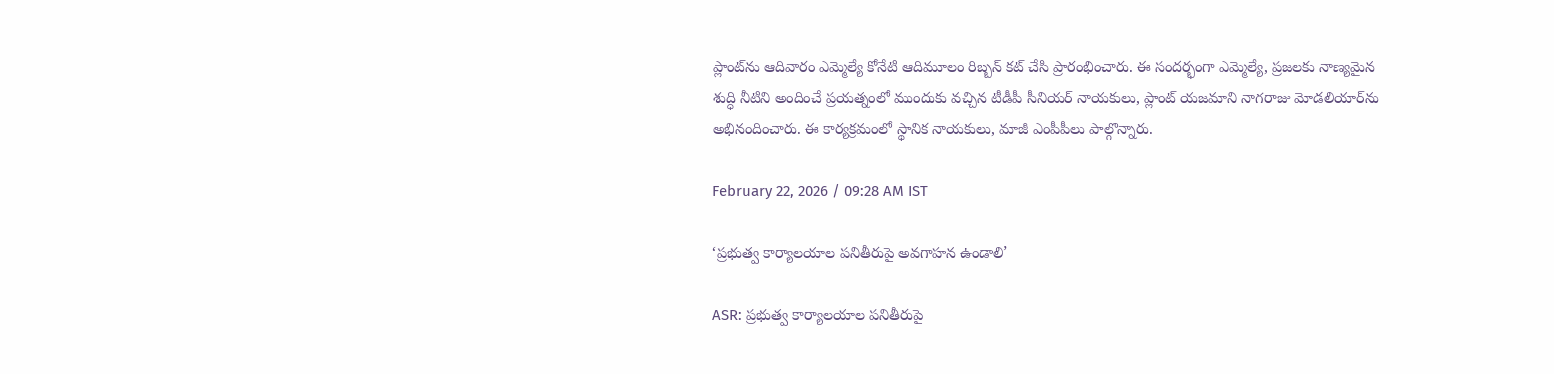ప్లాంట్‌ను ఆదివారం ఎమ్మెల్యే కోనేటి ఆదిమూలం రిబ్బన్ కట్ చేసి ప్రారంభించారు. ఈ సందర్భంగా ఎమ్మెల్యే, ప్రజలకు నాణ్యమైన శుద్ధి నీటిని అందించే ప్రయత్నంలో ముందుకు వచ్చిన టీడీపీ సీనియర్ నాయకులు, ప్లాంట్ యజమాని నాగరాజు మోడలియార్‌ను అభినందించారు. ఈ కార్యక్రమంలో స్థానిక నాయకులు, మాజీ ఎంపీపీలు పాల్గొన్నారు.

February 22, 2026 / 09:28 AM IST

‘ప్రభుత్వ కార్యాలయాల పనితీరుపై అవగాహన ఉండాలి’

ASR: ప్రభుత్వ కార్యాలయాల పనితీరుపై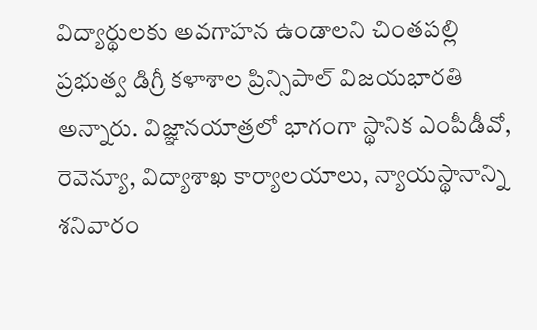విద్యార్థులకు అవగాహన ఉండాలని చింతపల్లి ప్రభుత్వ డిగ్రీ కళాశాల ప్రిన్సిపాల్ విజయభారతి అన్నారు. విజ్ఞానయాత్రలో భాగంగా స్థానిక ఎంపీడీవో, రెవెన్యూ, విద్యాశాఖ కార్యాలయాలు, న్యాయస్థానాన్ని శనివారం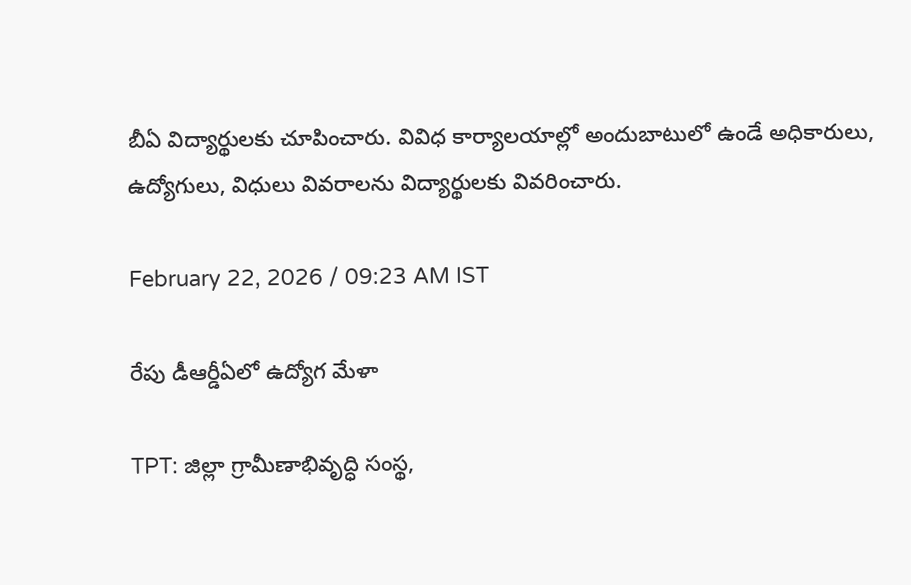బీఏ విద్యార్థులకు చూపించారు. వివిధ కార్యాలయాల్లో అందుబాటులో ఉండే అధికారులు, ఉద్యోగులు, విధులు వివరాలను విద్యార్థులకు వివరించారు.

February 22, 2026 / 09:23 AM IST

రేపు డీఆర్డీఏలో ఉద్యోగ మేళా

TPT: జిల్లా గ్రామీణాభివృద్ధి సంస్థ,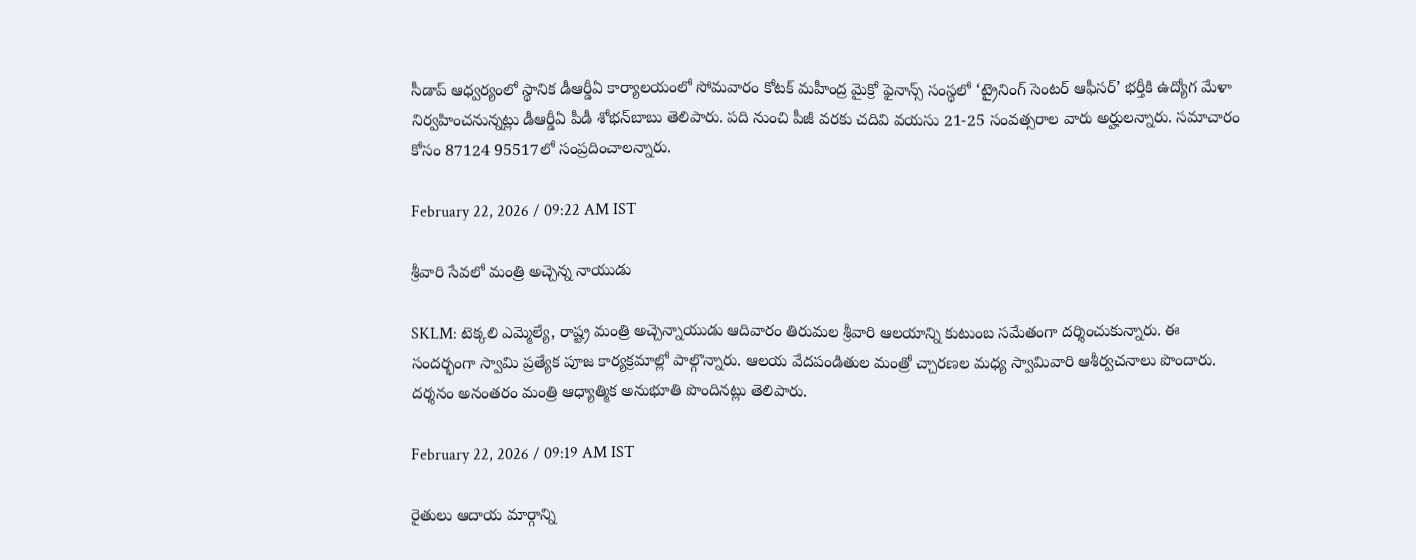సీడాప్ ఆధ్వర్యంలో స్థానిక డీఆర్డీఏ కార్యాలయంలో సోమవారం కోటక్ మహీంద్ర మైక్రో ఫైనాన్స్ సంస్థలో ‘ట్రైనింగ్ సెంటర్ ఆఫీసర్’ భర్తీకి ఉద్యోగ మేళా నిర్వహించనున్నట్లు డీఆర్డీఏ పీడీ శోభన్‌బాబు తెలిపారు. పది నుంచి పీజీ వరకు చదివి వయసు 21-25 సంవత్సరాల వారు అర్హులన్నారు. సమాచారం కోసం 87124 95517లో సంప్రదించాలన్నారు.

February 22, 2026 / 09:22 AM IST

శ్రీవారి సేవలో మంత్రి అచ్చెన్న నాయుడు

SKLM: టెక్కలి ఎమ్మెల్యే, రాష్ట్ర మంత్రి అచ్చెన్నాయుడు ఆదివారం తిరుమల శ్రీవారి ఆలయాన్ని కుటుంబ సమేతంగా దర్శించుకున్నారు. ఈ సందర్భంగా స్వామి ప్రత్యేక పూజ కార్యక్రమాల్లో పాల్గొన్నారు. ఆలయ వేదపండితుల మంత్రో చ్చారణల మధ్య స్వామివారి ఆశీర్వచనాలు పొందారు. దర్శనం అనంతరం మంత్రి ఆధ్యాత్మిక అనుభూతి పొందినట్లు తెలిపారు.

February 22, 2026 / 09:19 AM IST

రైతులు ఆదాయ మార్గాన్ని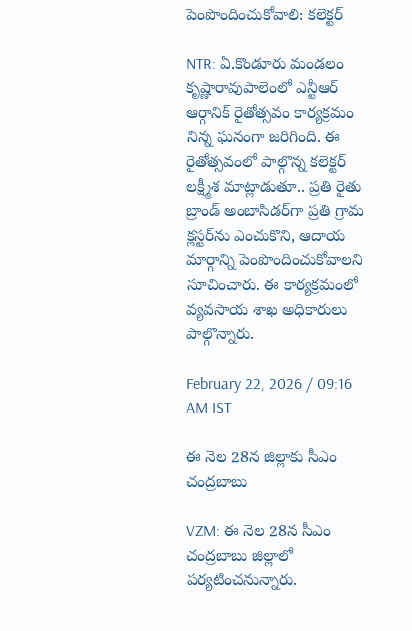పెంపొందించుకోవాలి: కలెక్టర్

NTR: ఏ.కొండూరు మండలం కృష్ణారావుపాలెంలో ఎన్టీఆర్ ఆర్గానిక్ రైతోత్సవం కార్యక్రమం నిన్న ఘనంగా జరిగింది. ఈ రైతోత్సవంలో పాల్గొన్న కలెక్టర్ లక్ష్మీశ మాట్లాడుతూ.. ప్రతి రైతు బ్రాండ్ అంబాసిడర్‌గా ప్రతి గ్రామ క్లస్టర్‌ను ఎంచుకొని, ఆదాయ మార్గాన్ని పెంపొందించుకోవాలని సూచించారు. ఈ కార్యక్రమంలో వ్యవసాయ శాఖ అధికారులు పాల్గొన్నారు.

February 22, 2026 / 09:16 AM IST

ఈ నెల 28న జిల్లాకు సీఎం చంద్రబాబు

VZM: ఈ నెల 28న సీఎం చంద్రబాబు జిల్లాలో పర్యటించనున్నారు.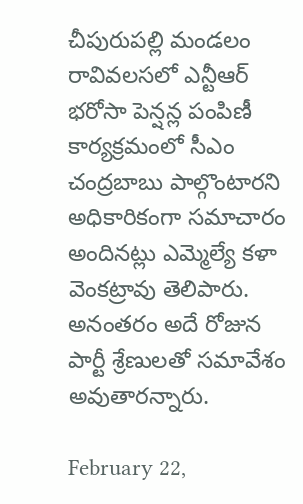చీపురుపల్లి మండలం రావివలసలో ఎన్టీఆర్ భరోసా పెన్షన్ల పంపిణీ కార్యక్రమంలో సీఎం చంద్రబాబు పాల్గొంటారని అధికారికంగా సమాచారం అందినట్లు ఎమ్మెల్యే కళా వెంకట్రావు తెలిపారు. అనంతరం అదే రోజున పార్టీ శ్రేణులతో సమావేశం అవుతారన్నారు.

February 22,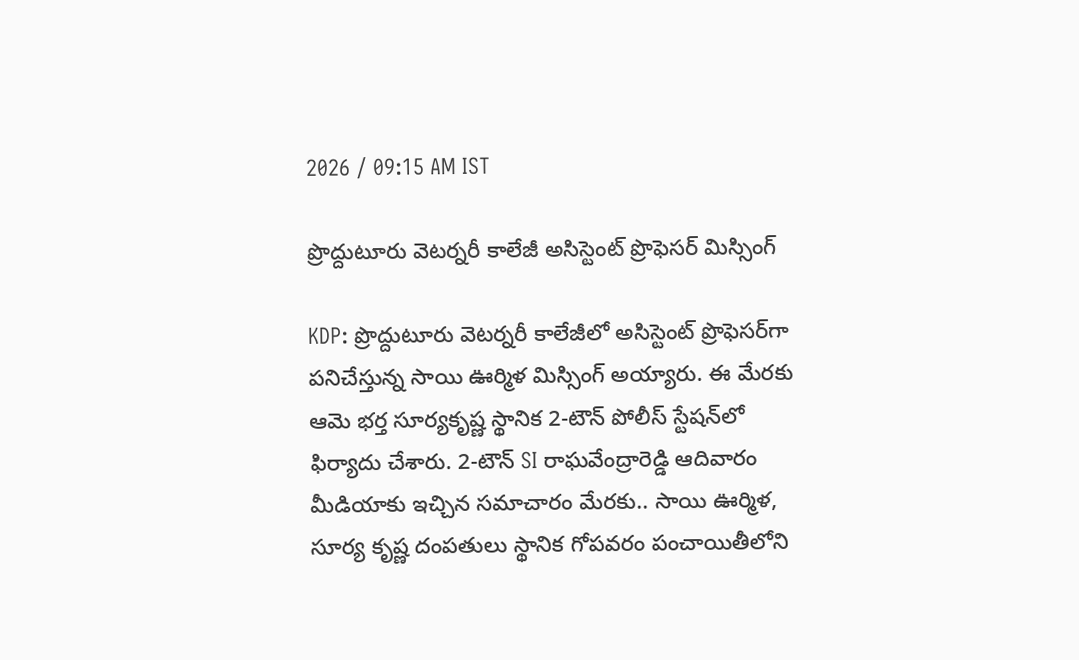2026 / 09:15 AM IST

ప్రొద్దుటూరు వెటర్నరీ కాలేజీ అసిస్టెంట్ ప్రొఫెసర్ మిస్సింగ్

KDP: ప్రొద్దుటూరు వెటర్నరీ కాలేజీలో అసిస్టెంట్ ప్రొఫెసర్‌గా పనిచేస్తున్న సాయి ఊర్మిళ మిస్సింగ్ అయ్యారు. ఈ మేరకు ఆమె భర్త సూర్యకృష్ణ స్థానిక 2-టౌన్ పోలీస్ స్టేషన్‌లో ఫిర్యాదు చేశారు. 2-టౌన్ SI రాఘవేంద్రారెడ్డి ఆదివారం మీడియాకు ఇచ్చిన సమాచారం మేరకు.. సాయి ఊర్మిళ, సూర్య కృష్ణ దంపతులు స్థానిక గోపవరం పంచాయితీలోని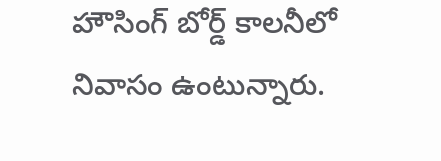హౌసింగ్ బోర్డ్ కాలనీలో నివాసం ఉంటున్నారు.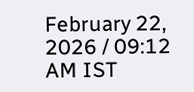February 22, 2026 / 09:12 AM IST